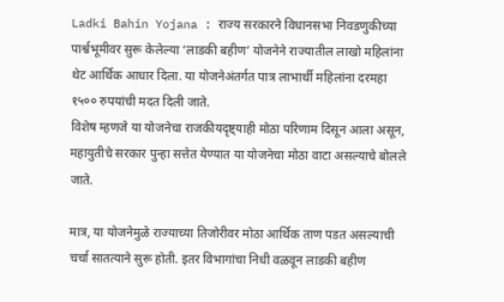Ladki Bahin Yojana : राज्य सरकारने विधानसभा निवडणुकीच्या पार्श्वभूमीवर सुरू केलेल्या ‘लाडकी बहीण’ योजनेने राज्यातील लाखो महिलांना थेट आर्थिक आधार दिला. या योजनेअंतर्गत पात्र लाभार्थी महिलांना दरमहा १५०० रुपयांची मदत दिली जाते.
विशेष म्हणजे या योजनेचा राजकीयदृष्ट्याही मोठा परिणाम दिसून आला असून, महायुतीचे सरकार पुन्हा सत्तेत येण्यात या योजनेचा मोठा वाटा असल्याचे बोलले जाते.

मात्र, या योजनेमुळे राज्याच्या तिजोरीवर मोठा आर्थिक ताण पडत असल्याची चर्चा सातत्याने सुरू होती. इतर विभागांचा निधी वळवून लाडकी बहीण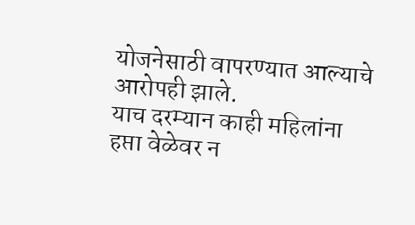योजनेसाठी वापरण्यात आल्याचे आरोपही झाले.
याच दरम्यान काही महिलांना हप्ता वेळेवर न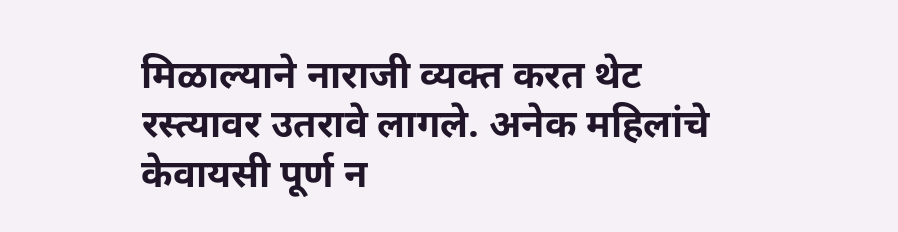मिळाल्याने नाराजी व्यक्त करत थेट रस्त्यावर उतरावे लागले. अनेक महिलांचे केवायसी पूर्ण न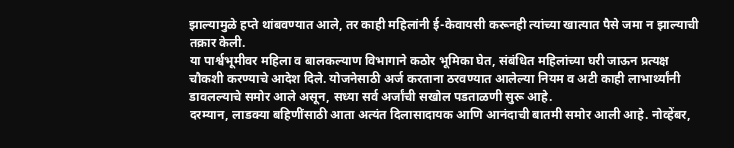झाल्यामुळे हप्ते थांबवण्यात आले, तर काही महिलांनी ई-केवायसी करूनही त्यांच्या खात्यात पैसे जमा न झाल्याची तक्रार केली.
या पार्श्वभूमीवर महिला व बालकल्याण विभागाने कठोर भूमिका घेत, संबंधित महिलांच्या घरी जाऊन प्रत्यक्ष चौकशी करण्याचे आदेश दिले. योजनेसाठी अर्ज करताना ठरवण्यात आलेल्या नियम व अटी काही लाभार्थ्यांनी डावलल्याचे समोर आले असून, सध्या सर्व अर्जांची सखोल पडताळणी सुरू आहे.
दरम्यान, लाडक्या बहिणींसाठी आता अत्यंत दिलासादायक आणि आनंदाची बातमी समोर आली आहे. नोव्हेंबर,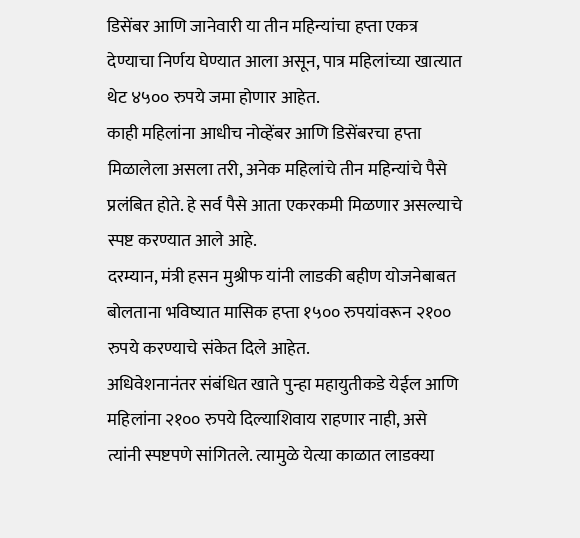डिसेंबर आणि जानेवारी या तीन महिन्यांचा हप्ता एकत्र देण्याचा निर्णय घेण्यात आला असून, पात्र महिलांच्या खात्यात थेट ४५०० रुपये जमा होणार आहेत.
काही महिलांना आधीच नोव्हेंबर आणि डिसेंबरचा हप्ता मिळालेला असला तरी, अनेक महिलांचे तीन महिन्यांचे पैसे प्रलंबित होते. हे सर्व पैसे आता एकरकमी मिळणार असल्याचे स्पष्ट करण्यात आले आहे.
दरम्यान, मंत्री हसन मुश्रीफ यांनी लाडकी बहीण योजनेबाबत बोलताना भविष्यात मासिक हप्ता १५०० रुपयांवरून २१०० रुपये करण्याचे संकेत दिले आहेत.
अधिवेशनानंतर संबंधित खाते पुन्हा महायुतीकडे येईल आणि महिलांना २१०० रुपये दिल्याशिवाय राहणार नाही, असे त्यांनी स्पष्टपणे सांगितले. त्यामुळे येत्या काळात लाडक्या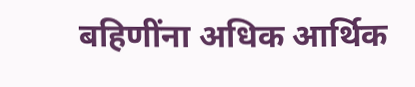बहिणींना अधिक आर्थिक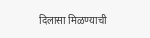दिलासा मिळण्याची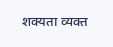शक्यता व्यक्त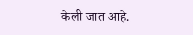केली जात आहे.